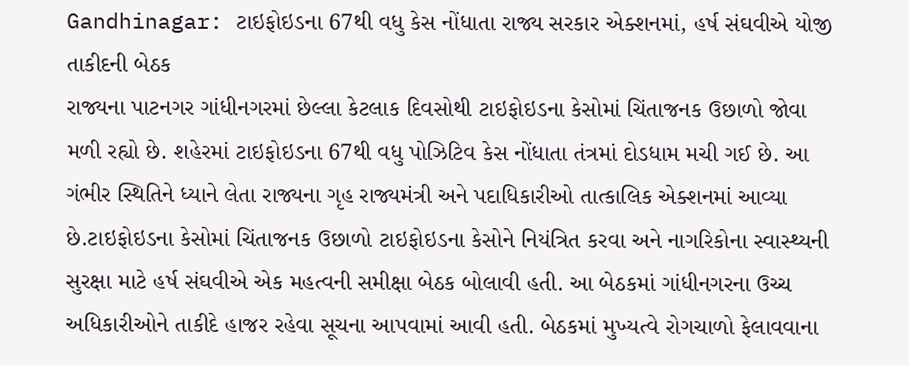Gandhinagar: ટાઇફોઇડના 67થી વધુ કેસ નોંધાતા રાજ્ય સરકાર એક્શનમાં, હર્ષ સંઘવીએ યોજી તાકીદની બેઠક
રાજ્યના પાટનગર ગાંધીનગરમાં છેલ્લા કેટલાક દિવસોથી ટાઇફોઇડના કેસોમાં ચિંતાજનક ઉછાળો જોવા મળી રહ્યો છે. શહેરમાં ટાઇફોઇડના 67થી વધુ પોઝિટિવ કેસ નોંધાતા તંત્રમાં દોડધામ મચી ગઈ છે. આ ગંભીર સ્થિતિને ધ્યાને લેતા રાજ્યના ગૃહ રાજ્યમંત્રી અને પદાધિકારીઓ તાત્કાલિક એક્શનમાં આવ્યા છે.ટાઇફોઇડના કેસોમાં ચિંતાજનક ઉછાળો ટાઇફોઇડના કેસોને નિયંત્રિત કરવા અને નાગરિકોના સ્વાસ્થ્યની સુરક્ષા માટે હર્ષ સંઘવીએ એક મહત્વની સમીક્ષા બેઠક બોલાવી હતી. આ બેઠકમાં ગાંધીનગરના ઉચ્ચ અધિકારીઓને તાકીદે હાજર રહેવા સૂચના આપવામાં આવી હતી. બેઠકમાં મુખ્યત્વે રોગચાળો ફેલાવવાના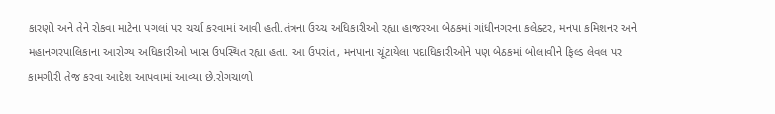કારણો અને તેને રોકવા માટેના પગલાં પર ચર્ચા કરવામાં આવી હતી.તંત્રના ઉચ્ચ અધિકારીઓ રહ્યા હાજરઆ બેઠકમાં ગાંધીનગરના કલેક્ટર, મનપા કમિશનર અને મહાનગરપાલિકાના આરોગ્ય અધિકારીઓ ખાસ ઉપસ્થિત રહ્યા હતા. આ ઉપરાંત, મનપાના ચૂંટાયેલા પદાધિકારીઓને પણ બેઠકમાં બોલાવીને ફિલ્ડ લેવલ પર કામગીરી તેજ કરવા આદેશ આપવામાં આવ્યા છે.રોગચાળો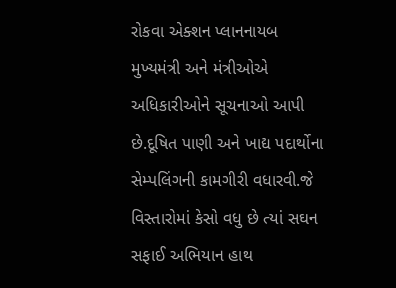રોકવા એક્શન પ્લાનનાયબ મુખ્યમંત્રી અને મંત્રીઓએ અધિકારીઓને સૂચનાઓ આપી છે.દૂષિત પાણી અને ખાદ્ય પદાર્થોના સેમ્પલિંગની કામગીરી વધારવી.જે વિસ્તારોમાં કેસો વધુ છે ત્યાં સઘન સફાઈ અભિયાન હાથ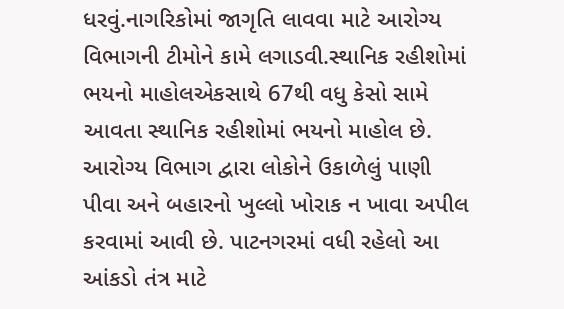ધરવું.નાગરિકોમાં જાગૃતિ લાવવા માટે આરોગ્ય વિભાગની ટીમોને કામે લગાડવી.સ્થાનિક રહીશોમાં ભયનો માહોલએકસાથે 67થી વધુ કેસો સામે આવતા સ્થાનિક રહીશોમાં ભયનો માહોલ છે. આરોગ્ય વિભાગ દ્વારા લોકોને ઉકાળેલું પાણી પીવા અને બહારનો ખુલ્લો ખોરાક ન ખાવા અપીલ કરવામાં આવી છે. પાટનગરમાં વધી રહેલો આ આંકડો તંત્ર માટે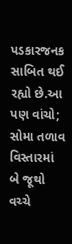પડકારજનક સાબિત થઈ રહ્યો છે.આ પણ વાંચો; સોમા તળાવ વિસ્તારમાં બે જૂથો વચ્ચે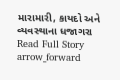મારામારી, કાયદો અને વ્યવસ્થાના ધજાગરા
Read Full Story arrow_forward